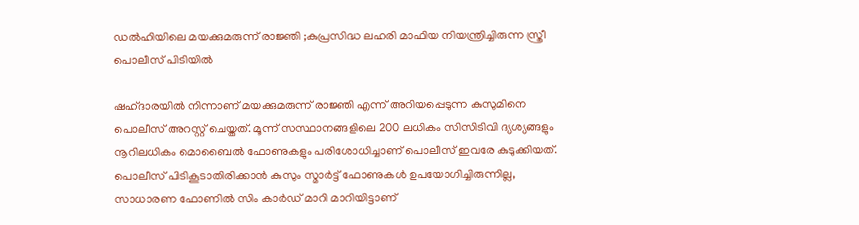ഡൽഹിയിലെ മയക്കുമരുന്ന് രാജ്ഞി ;കുപ്രസിദ്ധ ലഹരി മാഫിയ നിയന്ത്രിച്ചിരുന്ന സ്ത്രീ പൊലീസ് പിടിയിൽ

ഷഹ്ദാര‍യിൽ നിന്നാണ് മയക്കുമരുന്ന് രാജ്ഞി എന്ന് അറിയപ്പെടുന്ന കുസുമിനെ  പൊലീസ് അറസ്റ്റ് ചെയ്തത്. മൂന്ന് സസ്ഥാനങ്ങളിലെ 200 ലധികം സിസിടിവി ദ്യശ്യങ്ങളും നൂറിലധികം മൊബൈൽ ഫോണുകളും പരിശോധിച്ചാണ് പൊലീസ് ഇവരേ കുടുക്കിയത്. പൊലീസ് പിടികൂടാതിരിക്കാൻ കുസും സ്മാർട്ട് ഫോണുകൾ ഉപയോഗിച്ചിരുന്നില്ല, സാധാരണ ഫോണിൽ സിം കാർഡ് മാറി മാറിയിട്ടാണ്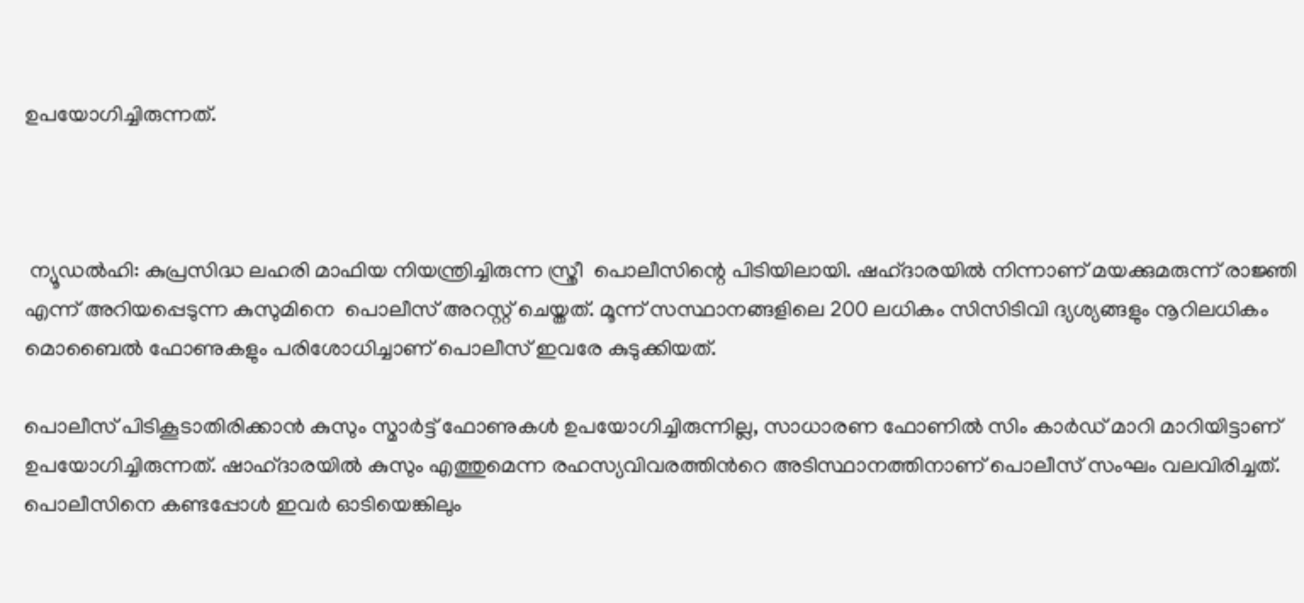ഉപയോഗിച്ചിരുന്നത്.



 ന്യൂഡൽഹി: കുപ്രസിദ്ധ ലഹരി മാഫിയ നിയന്ത്രിച്ചിരുന്ന സ്ത്രീ  പൊലീസിന്റെ പിടിയിലായി. ഷഹ്ദാര‍യിൽ നിന്നാണ് മയക്കുമരുന്ന് രാജ്ഞി എന്ന് അറിയപ്പെടുന്ന കുസുമിനെ  പൊലീസ് അറസ്റ്റ് ചെയ്തത്. മൂന്ന് സസ്ഥാനങ്ങളിലെ 200 ലധികം സിസിടിവി ദ്യശ്യങ്ങളും നൂറിലധികം മൊബൈൽ ഫോണുകളും പരിശോധിച്ചാണ് പൊലീസ് ഇവരേ കുടുക്കിയത്.

പൊലീസ് പിടികൂടാതിരിക്കാൻ കുസും സ്മാർട്ട് ഫോണുകൾ ഉപയോഗിച്ചിരുന്നില്ല, സാധാരണ ഫോണിൽ സിം കാർഡ് മാറി മാറിയിട്ടാണ് ഉപയോഗിച്ചിരുന്നത്. ഷാഹ്ദാരയിൽ കുസും എത്തുമെന്ന രഹസ്യവിവരത്തിന്‍റെ അടിസ്ഥാനത്തിനാണ് പൊലീസ് സംഘം വലവിരിച്ചത്. പൊലീസിനെ കണ്ടപ്പോൾ ഇവർ ഓടിയെങ്കിലും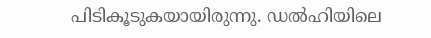പിടികൂടുകയായിരുന്നു. ഡൽഹിയിലെ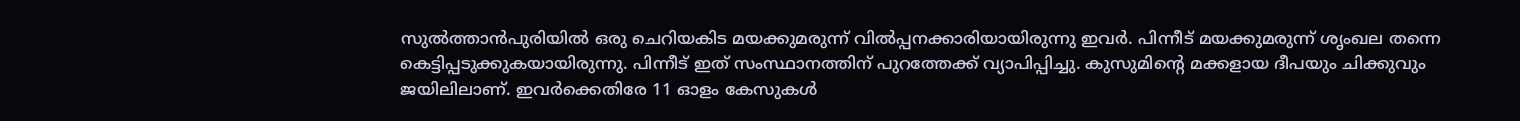സുൽത്താൻപുരിയിൽ ഒരു ചെറിയകിട മയക്കുമരുന്ന് വിൽപ്പനക്കാരിയായിരുന്നു ഇവർ. പിന്നീട് മയക്കുമരുന്ന് ശൃംഖല തന്നെ കെട്ടിപ്പടുക്കുകയായിരുന്നു. പിന്നീട് ഇത് സംസ്ഥാനത്തിന് പുറത്തേക്ക് വ്യാപിപ്പിച്ചു. കുസുമിന്‍റെ മക്കളായ ദീപയും ചിക്കുവും ജയിലിലാണ്. ഇവർക്കെതിരേ 11 ഓളം കേസുകൾ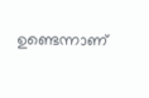ഉണ്ടെന്നാണ്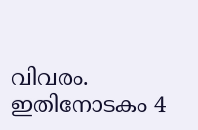വിവരം. ഇതിനോടകം 4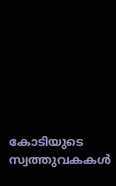കോടിയുടെ സ്വത്തുവകകൾ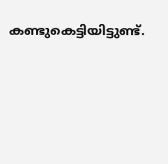കണ്ടുകെട്ടിയിട്ടുണ്ട്.